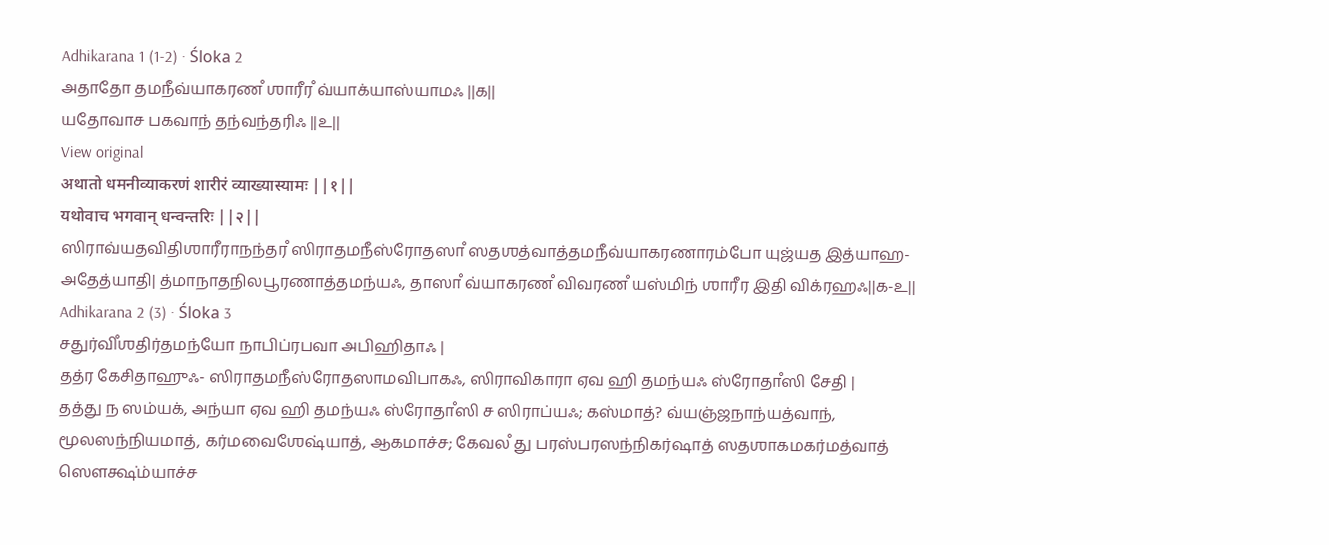Adhikarana 1 (1-2) · Śloka 2
அதாதோ தமநீவ்யாகரணஂ ஶாரீரஂ வ்யாக்யாஸ்யாமஃ ||௧||
யதோவாச பகவாந் தந்வந்தரிஃ ||௨||
View original
अथातो धमनीव्याकरणं शारीरं व्याख्यास्यामः ||१||
यथोवाच भगवान् धन्वन्तरिः ||२||
ஸிராவ்யதவிதிஶாரீராநந்தரஂ ஸிராதமநீஸ்ரோதஸாஂ ஸதஶத்வாத்தமநீவ்யாகரணாரம்போ யுஜ்யத இத்யாஹ- அதேத்யாதி| த்மாநாதநிலபூரணாத்தமந்யஃ, தாஸாஂ வ்யாகரணஂ விவரணஂ யஸ்மிந் ஶாரீர இதி விக்ரஹஃ||௧-௨||
Adhikarana 2 (3) · Śloka 3
சதுர்விஂஶதிர்தமந்யோ நாபிப்ரபவா அபிஹிதாஃ |
தத்ர கேசிதாஹுஃ- ஸிராதமநீஸ்ரோதஸாமவிபாகஃ, ஸிராவிகாரா ஏவ ஹி தமந்யஃ ஸ்ரோதாஂஸி சேதி |
தத்து ந ஸம்யக், அந்யா ஏவ ஹி தமந்யஃ ஸ்ரோதாஂஸி ச ஸிராப்யஃ; கஸ்மாத்? வ்யஞ்ஜநாந்யத்வாந், மூலஸந்நியமாத், கர்மவைஶேஷ்யாத், ஆகமாச்ச; கேவலஂ து பரஸ்பரஸந்நிகர்ஷாத் ஸதஶாகமகர்மத்வாத் ஸௌக்ஷ்ம்யாச்ச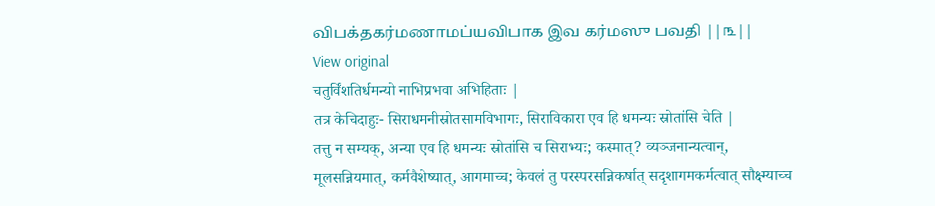விபக்தகர்மணாமப்யவிபாக இவ கர்மஸு பவதி ||௩||
View original
चतुर्विंशतिर्धमन्यो नाभिप्रभवा अभिहिताः |
तत्र केचिदाहुः- सिराधमनीस्रोतसामविभागः, सिराविकारा एव हि धमन्यः स्रोतांसि चेति |
तत्तु न सम्यक्, अन्या एव हि धमन्यः स्रोतांसि च सिराभ्यः; कस्मात्? व्यञ्जनान्यत्वान्, मूलसन्नियमात्, कर्मवैशेष्यात्, आगमाच्च; केवलं तु परस्परसन्निकर्षात् सदृशागमकर्मत्वात् सौक्ष्म्याच्च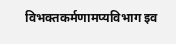विभक्तकर्मणामप्यविभाग इव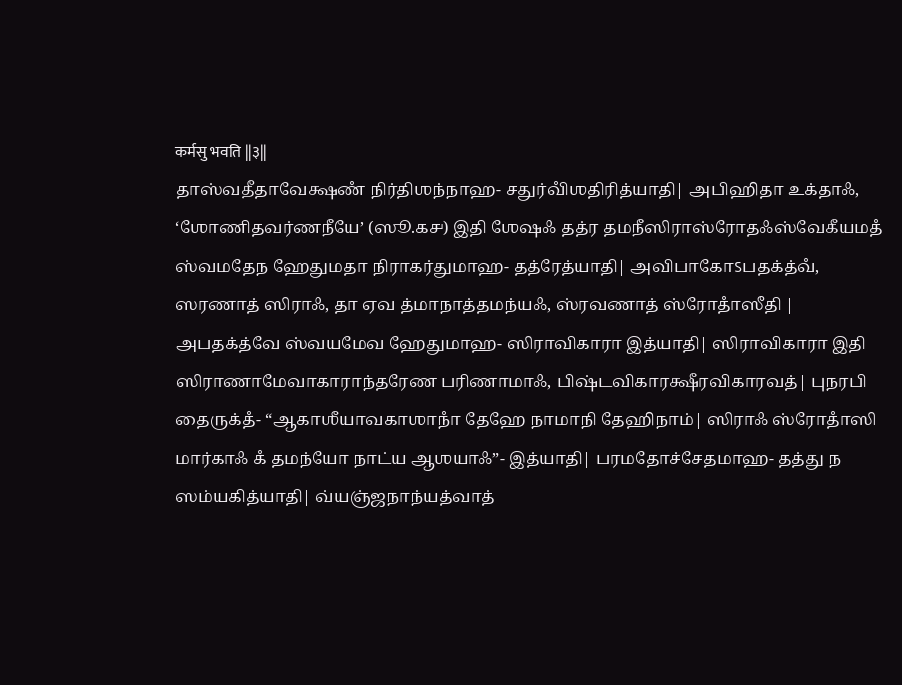कर्मसु भवति ||३||
தாஸ்வதீதாவேக்ஷணஂ நிர்திஶந்நாஹ- சதுர்விஂஶதிரித்யாதி| அபிஹிதா உக்தாஃ, ‘ஶோணிதவர்ணநீயே’ (ஸூ.௧௪) இதி ஶேஷஃ தத்ர தமநீஸிராஸ்ரோதஃஸ்வேகீயமதஂ ஸ்வமதேந ஹேதுமதா நிராகர்துமாஹ- தத்ரேத்யாதி| அவிபாகோऽபதக்த்வஂ, ஸரணாத் ஸிராஃ, தா ஏவ த்மாநாத்தமந்யஃ, ஸ்ரவணாத் ஸ்ரோதாஂஸீதி | அபதக்த்வே ஸ்வயமேவ ஹேதுமாஹ- ஸிராவிகாரா இத்யாதி| ஸிராவிகாரா இதி ஸிராணாமேவாகாராந்தரேண பரிணாமாஃ, பிஷ்டவிகாரக்ஷீரவிகாரவத்| புநரபி தைருக்தஂ- “ஆகாஶீயாவகாஶாநாஂ தேஹே நாமாநி தேஹிநாம்| ஸிராஃ ஸ்ரோதாஂஸி மார்காஃ கஂ தமந்யோ நாட்ய ஆஶயாஃ”- இத்யாதி| பரமதோச்சேதமாஹ- தத்து ந ஸம்யகித்யாதி| வ்யஞ்ஜநாந்யத்வாத்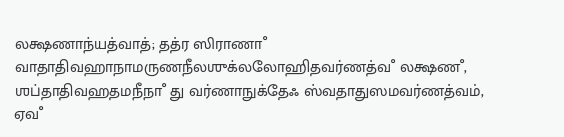லக்ஷணாந்யத்வாத்; தத்ர ஸிராணாஂ வாதாதிவஹாநாமருணநீலஶுக்லலோஹிதவர்ணத்வஂ லக்ஷணஂ, ஶப்தாதிவஹதமநீநாஂ து வர்ணாநுக்தேஃ ஸ்வதாதுஸமவர்ணத்வம், ஏவஂ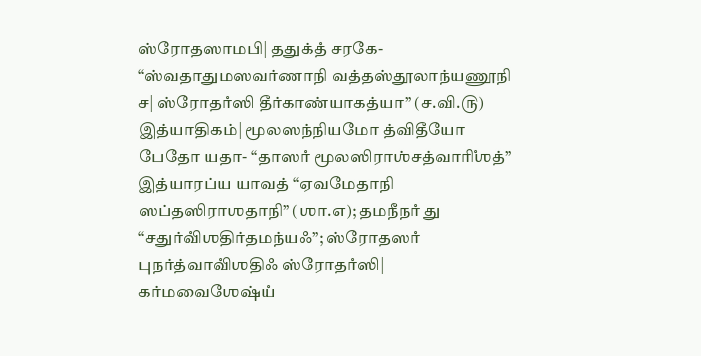ஸ்ரோதஸாமபி| ததுக்தஂ சரகே- “ஸ்வதாதுமஸவர்ணாநி வத்தஸ்தூலாந்யணூநி ச| ஸ்ரோதாஂஸி தீர்காண்யாகத்யா” (ச.வி.௫) இத்யாதிகம்| மூலஸந்நியமோ த்விதீயோ பேதோ யதா- “தாஸாஂ மூலஸிராஶ்சத்வாரிஂஶத்” இத்யாரப்ய யாவத் “ஏவமேதாநி ஸப்தஸிராஶதாநி” (ஶா.௭); தமநீநாஂ து “சதுர்விஂஶதிர்தமந்யஃ”; ஸ்ரோதஸாஂ புநர்த்வாவிஂஶதிஃ ஸ்ரோதாஂஸி| கர்மவைஶேஷ்யஂ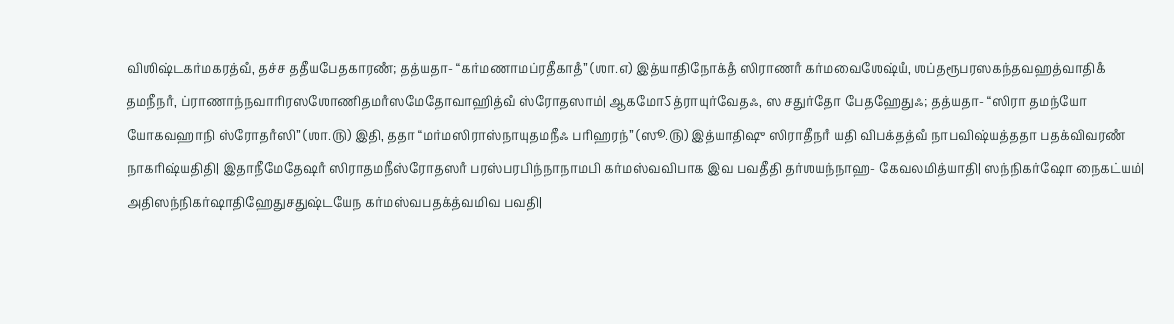விஶிஷ்டகர்மகரத்வஂ, தச்ச ததீயபேதகாரணஂ; தத்யதா- “கர்மணாமப்ரதீகாதஂ” (ஶா.௭) இத்யாதிநோக்தஂ ஸிராணாஂ கர்மவைஶேஷ்யஂ, ஶப்தரூபரஸகந்தவஹத்வாதிகஂ தமநீநாஂ, ப்ராணாந்நவாரிரஸஶோணிதமாஂஸமேதோவாஹித்வஂ ஸ்ரோதஸாம்| ஆகமோऽத்ராயுர்வேதஃ, ஸ சதுர்தோ பேதஹேதுஃ; தத்யதா- “ஸிரா தமந்யோ யோகவஹாநி ஸ்ரோதாஂஸி” (ஶா.௫) இதி, ததா “மர்மஸிராஸ்நாயுதமநீஃ பரிஹரந்” (ஸூ.௫) இத்யாதிஷு ஸிராதீநாஂ யதி விபக்தத்வஂ நாபவிஷ்யத்ததா பதக்விவரணஂ நாகரிஷ்யதிதி| இதாநீமேதேஷாஂ ஸிராதமநீஸ்ரோதஸாஂ பரஸ்பரபிந்நாநாமபி கர்மஸ்வவிபாக இவ பவதீதி தர்ஶயந்நாஹ- கேவலமித்யாதி| ஸந்நிகர்ஷோ நைகட்யம்| அதிஸந்நிகர்ஷாதிஹேதுசதுஷ்டயேந கர்மஸ்வபதக்த்வமிவ பவதி|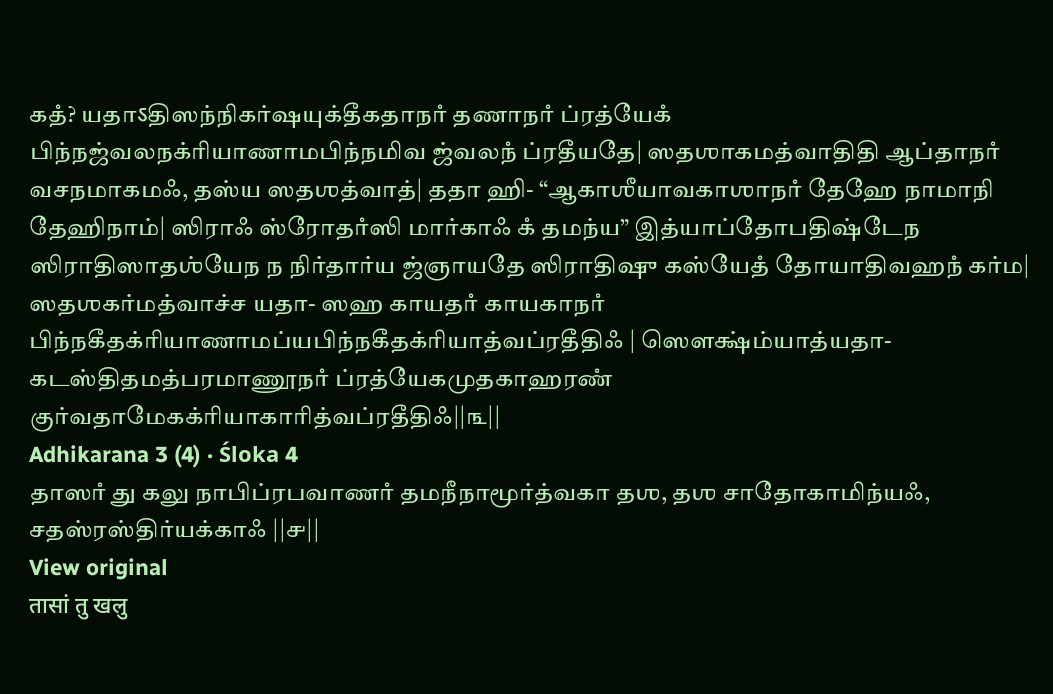கதஂ? யதாऽதிஸந்நிகர்ஷயுக்தீகதாநாஂ தணாநாஂ ப்ரத்யேகஂ பிந்நஜ்வலநக்ரியாணாமபிந்நமிவ ஜ்வலநஂ ப்ரதீயதே| ஸதஶாகமத்வாதிதி ஆப்தாநாஂ வசநமாகமஃ, தஸ்ய ஸதஶத்வாத்| ததா ஹி- “ஆகாஶீயாவகாஶாநாஂ தேஹே நாமாநி தேஹிநாம்| ஸிராஃ ஸ்ரோதாஂஸி மார்காஃ கஂ தமந்ய” இத்யாப்தோபதிஷ்டேந ஸிராதிஸாதஶ்யேந ந நிர்தார்ய ஜ்ஞாயதே ஸிராதிஷு கஸ்யேதஂ தோயாதிவஹநஂ கர்ம| ஸதஶகர்மத்வாச்ச யதா- ஸஹ காயதாஂ காயகாநாஂ பிந்நகீதக்ரியாணாமப்யபிந்நகீதக்ரியாத்வப்ரதீதிஃ | ஸௌக்ஷ்ம்யாத்யதா- கடஸ்திதமத்பரமாணூநாஂ ப்ரத்யேகமுதகாஹரணஂ குர்வதாமேகக்ரியாகாரித்வப்ரதீதிஃ||௩||
Adhikarana 3 (4) · Śloka 4
தாஸாஂ து கலு நாபிப்ரபவாணாஂ தமநீநாமூர்த்வகா தஶ, தஶ சாதோகாமிந்யஃ, சதஸ்ரஸ்திர்யக்காஃ ||௪||
View original
तासां तु खलु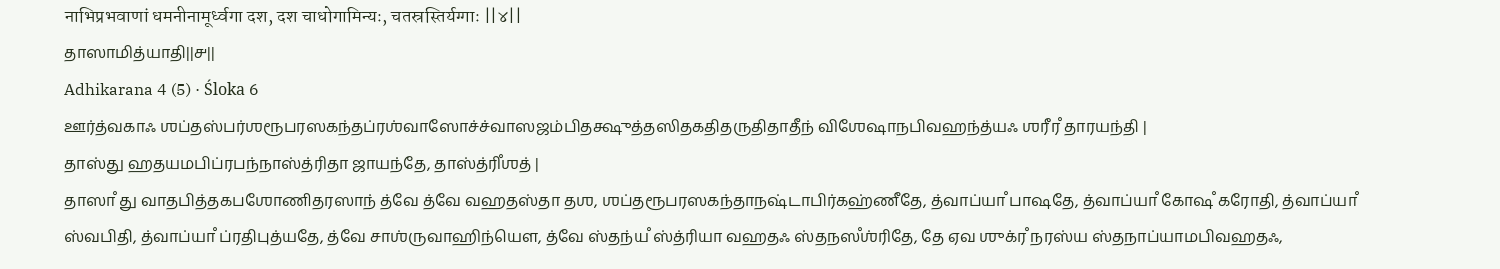नाभिप्रभवाणां धमनीनामूर्ध्वगा दश, दश चाधोगामिन्यः, चतस्रस्तिर्यग्गाः ||४||
தாஸாமித்யாதி||௪||
Adhikarana 4 (5) · Śloka 6
ஊர்த்வகாஃ ஶப்தஸ்பர்ஶரூபரஸகந்தப்ரஶ்வாஸோச்ச்வாஸஜம்பிதக்ஷுத்தஸிதகதிதருதிதாதீந் விஶேஷாநபிவஹந்த்யஃ ஶரீரஂ தாரயந்தி |
தாஸ்து ஹதயமபிப்ரபந்நாஸ்த்ரிதா ஜாயந்தே, தாஸ்த்ரிஂஶத் |
தாஸாஂ து வாதபித்தகபஶோணிதரஸாந் த்வே த்வே வஹதஸ்தா தஶ, ஶப்தரூபரஸகந்தாநஷ்டாபிர்கஹ்ணீதே, த்வாப்யாஂ பாஷதே, த்வாப்யாஂ கோஷஂ கரோதி, த்வாப்யாஂ ஸ்வபிதி, த்வாப்யாஂ ப்ரதிபுத்யதே, த்வே சாஶ்ருவாஹிந்யௌ, த்வே ஸ்தந்யஂ ஸ்த்ரியா வஹதஃ ஸ்தநஸஂஶ்ரிதே, தே ஏவ ஶுக்ரஂ நரஸ்ய ஸ்தநாப்யாமபிவஹதஃ,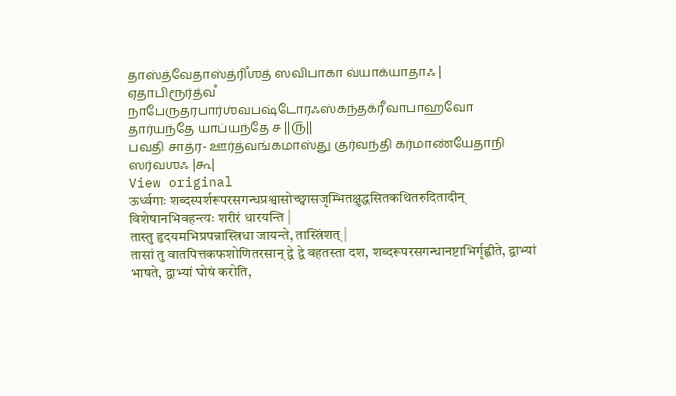தாஸ்த்வேதாஸ்த்ரிஂஶத் ஸவிபாகா வ்யாக்யாதாஃ |
ஏதாபிரூர்த்வஂ நாபேருதரபார்ஶ்வபஷ்டோரஃஸ்கந்தக்ரீவாபாஹவோ தார்யந்தே யாப்யந்தே ச ||௫||
பவதி சாத்ர- ஊர்த்வங்கமாஸ்து குர்வந்தி கர்மாண்யேதாநி ஸர்வஶஃ |௬|
View original
ऊर्ध्वगाः शब्दस्पर्शरूपरसगन्धप्रश्वासोच्छ्वासजृम्भितक्षुद्धसितकथितरुदितादीन् विशेषानभिवहन्त्यः शरीरं धारयन्ति |
तास्तु हृदयमभिप्रपन्नास्त्रिधा जायन्ते, तास्त्रिंशत् |
तासां तु वातपित्तकफशोणितरसान् द्वे द्वे वहतस्ता दश, शब्दरूपरसगन्धानष्टाभिर्गृह्णीते, द्वाभ्यां भाषते, द्वाभ्यां घोषं करोति,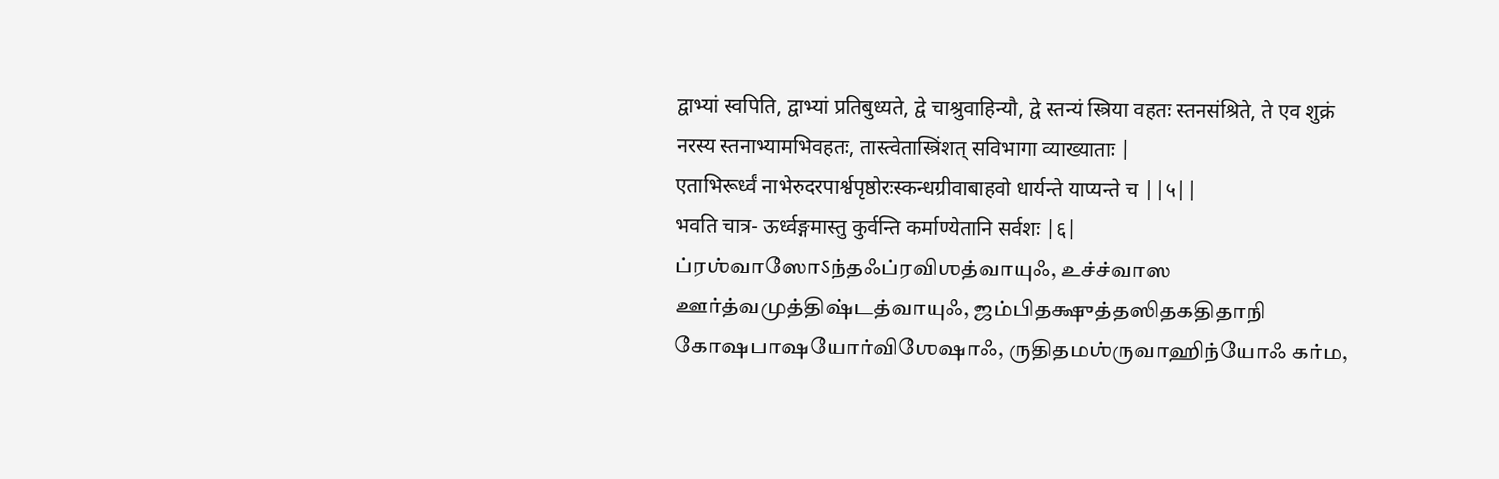द्वाभ्यां स्वपिति, द्वाभ्यां प्रतिबुध्यते, द्वे चाश्रुवाहिन्यौ, द्वे स्तन्यं स्त्रिया वहतः स्तनसंश्रिते, ते एव शुक्रं नरस्य स्तनाभ्यामभिवहतः, तास्त्वेतास्त्रिंशत् सविभागा व्याख्याताः |
एताभिरूर्ध्वं नाभेरुदरपार्श्वपृष्ठोरःस्कन्धग्रीवाबाहवो धार्यन्ते याप्यन्ते च ||५||
भवति चात्र- ऊर्ध्वङ्गमास्तु कुर्वन्ति कर्माण्येतानि सर्वशः |६|
ப்ரஶ்வாஸோऽந்தஃப்ரவிஶத்வாயுஃ, உச்ச்வாஸ ஊர்த்வமுத்திஷ்டத்வாயுஃ, ஜம்பிதக்ஷுத்தஸிதகதிதாநி கோஷபாஷயோர்விஶேஷாஃ, ருதிதமஶ்ருவாஹிந்யோஃ கர்ம,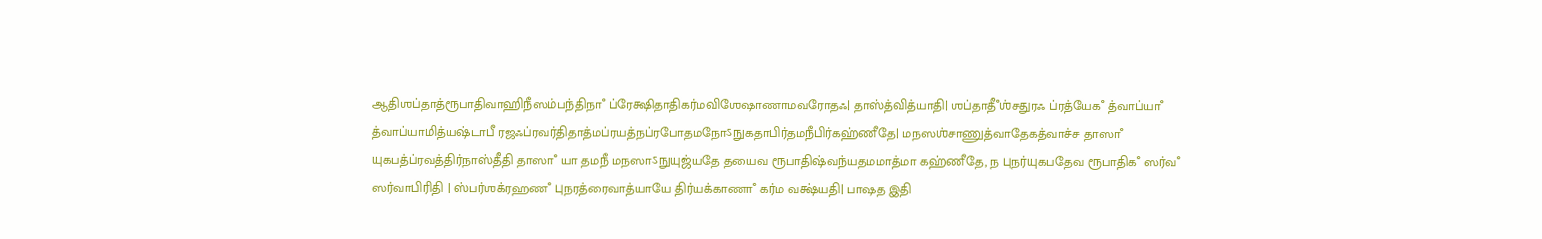ஆதிஶப்தாத்ரூபாதிவாஹிநீஸம்பந்திநாஂ ப்ரேக்ஷிதாதிகர்மவிஶேஷாணாமவரோதஃ| தாஸ்த்வித்யாதி| ஶப்தாதீஂஶ்சதுரஃ ப்ரத்யேகஂ த்வாப்யாஂ த்வாப்யாமித்யஷ்டாபீ ரஜஃப்ரவர்திதாத்மப்ரயத்நப்ரபோதமநோऽநுகதாபிர்தமநீபிர்கஹ்ணீதே| மநஸஶ்சாணுத்வாதேகத்வாச்ச தாஸாஂ யுகபத்ப்ரவத்திர்நாஸ்தீதி தாஸாஂ யா தமநீ மநஸாऽநுயுஜ்யதே தயைவ ரூபாதிஷ்வந்யதமமாத்மா கஹ்ணீதே, ந புநர்யுகபதேவ ரூபாதிகஂ ஸர்வஂ ஸர்வாபிரிதி | ஸ்பர்ஶக்ரஹணஂ புநரத்ரைவாத்யாயே திர்யக்காணாஂ கர்ம வக்ஷ்யதி| பாஷத இதி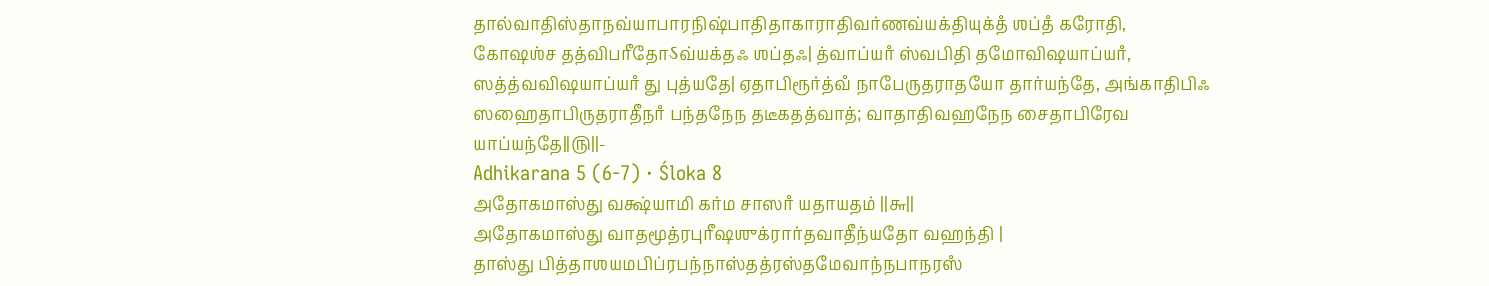தால்வாதிஸ்தாநவ்யாபாரநிஷ்பாதிதாகாராதிவர்ணவ்யக்தியுக்தஂ ஶப்தஂ கரோதி, கோஷஶ்ச தத்விபரீதோऽவ்யக்தஃ ஶப்தஃ| த்வாப்யாஂ ஸ்வபிதி தமோவிஷயாப்யாஂ, ஸத்த்வவிஷயாப்யாஂ து புத்யதே| ஏதாபிரூர்த்வஂ நாபேருதராதயோ தார்யந்தே, அங்காதிபிஃ ஸஹைதாபிருதராதீநாஂ பந்தநேந தடீகதத்வாத்; வாதாதிவஹநேந சைதாபிரேவ யாப்யந்தே||௫||-
Adhikarana 5 (6-7) · Śloka 8
அதோகமாஸ்து வக்ஷ்யாமி கர்ம சாஸாஂ யதாயதம் ||௬||
அதோகமாஸ்து வாதமூத்ரபுரீஷஶுக்ரார்தவாதீந்யதோ வஹந்தி |
தாஸ்து பித்தாஶயமபிப்ரபந்நாஸ்தத்ரஸ்தமேவாந்நபாநரஸஂ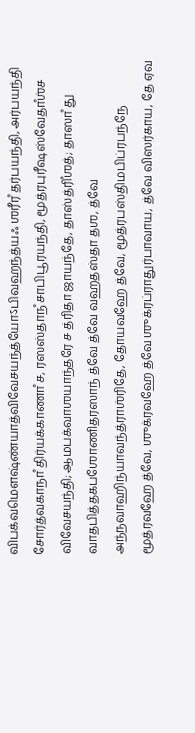விபக்வமௌஷ்ண்யாத்விவேசயந்த்யோऽபிவஹந்த்யஃ ஶரீரஂ தர்பயந்தி, அர்பயந்தி சோர்த்வகாநாஂ திர்யக்காணாஂ ச, ரஸஸ்தாநஂ சாபிபூரயந்தி, மூத்ரபுரீஷஸ்வேதாஂஶ்ச விவேசயந்தி; ஆமபக்வாஶயாந்தரே ச த்ரிதா ஜாயந்தே, தாஸ்த்ரிஂஶத்; தாஸாஂ து வாதபித்தகபஶோணிதரஸாந் த்வே த்வே வஹதஸ்தா தஶ, த்வே அந்நவாஹிந்யாவந்த்ராஶ்ரிதே, தோயவஹே த்வே, மூத்ரபஸ்திமபிப்ரபந்நே மூத்ரவஹே த்வே, ஶுக்ரவஹே த்வே ஶுக்ரப்ராதுர்பாவாய, த்வே விஸர்காய, தே ஏவ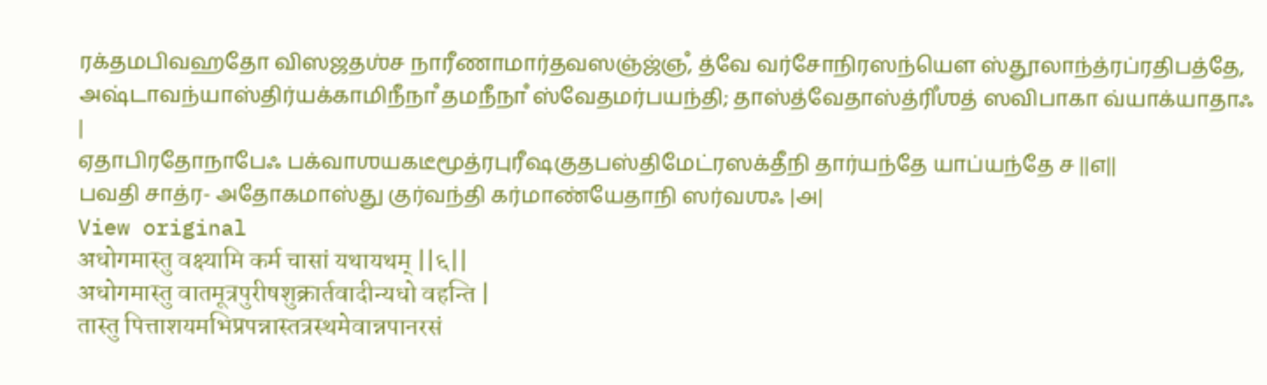ரக்தமபிவஹதோ விஸஜதஶ்ச நாரீணாமார்தவஸஞ்ஜ்ஞஂ, த்வே வர்சோநிரஸந்யௌ ஸ்தூலாந்த்ரப்ரதிபத்தே, அஷ்டாவந்யாஸ்திர்யக்காமிநீநாஂ தமநீநாஂ ஸ்வேதமர்பயந்தி; தாஸ்த்வேதாஸ்த்ரிஂஶத் ஸவிபாகா வ்யாக்யாதாஃ |
ஏதாபிரதோநாபேஃ பக்வாஶயகடீமூத்ரபுரீஷகுதபஸ்திமேட்ரஸக்தீநி தார்யந்தே யாப்யந்தே ச ||௭||
பவதி சாத்ர- அதோகமாஸ்து குர்வந்தி கர்மாண்யேதாநி ஸர்வஶஃ |௮|
View original
अधोगमास्तु वक्ष्यामि कर्म चासां यथायथम् ||६||
अधोगमास्तु वातमूत्रपुरीषशुक्रार्तवादीन्यधो वहन्ति |
तास्तु पित्ताशयमभिप्रपन्नास्तत्रस्थमेवान्नपानरसं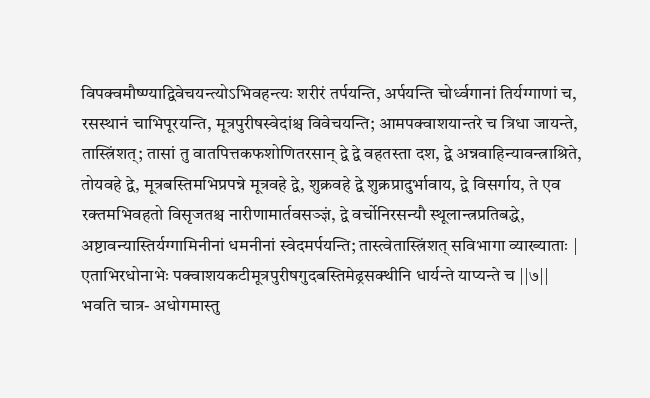विपक्वमौष्ण्याद्विवेचयन्त्योऽभिवहन्त्यः शरीरं तर्पयन्ति, अर्पयन्ति चोर्ध्वगानां तिर्यग्गाणां च, रसस्थानं चाभिपूरयन्ति, मूत्रपुरीषस्वेदांश्च विवेचयन्ति; आमपक्वाशयान्तरे च त्रिधा जायन्ते, तास्त्रिंशत्; तासां तु वातपित्तकफशोणितरसान् द्वे द्वे वहतस्ता दश, द्वे अन्नवाहिन्यावन्त्राश्रिते, तोयवहे द्वे, मूत्रबस्तिमभिप्रपन्ने मूत्रवहे द्वे, शुक्रवहे द्वे शुक्रप्रादुर्भावाय, द्वे विसर्गाय, ते एव रक्तमभिवहतो विसृजतश्च नारीणामार्तवसञ्ज्ञं, द्वे वर्चोनिरसन्यौ स्थूलान्त्रप्रतिबद्धे, अष्टावन्यास्तिर्यग्गामिनीनां धमनीनां स्वेदमर्पयन्ति; तास्त्वेतास्त्रिंशत् सविभागा व्याख्याताः |
एताभिरधोनाभेः पक्वाशयकटीमूत्रपुरीषगुदबस्तिमेढ्रसक्थीनि धार्यन्ते याप्यन्ते च ||७||
भवति चात्र- अधोगमास्तु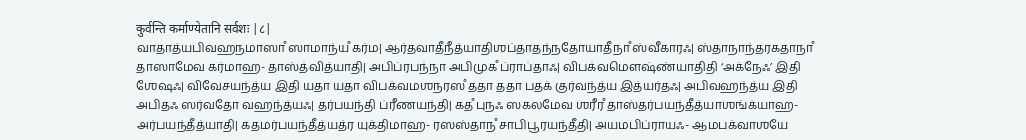कुर्वन्ति कर्माण्येतानि सर्वशः |८|
வாதாத்யபிவஹநமாஸாஂ ஸாமாந்யஂ கர்ம| ஆர்தவாதீநீத்யாதிஶப்தாதந்நதோயாதீநாஂ ஸ்வீகாரஃ| ஸ்தாநாந்தரகதாநாஂ தாஸாமேவ கர்மாஹ- தாஸ்த்வித்யாதி| அபிப்ரபந்நா அபிமுகஂ ப்ராப்தாஃ| விபக்வமௌஷ்ண்யாதிதி ‘அக்நேஃ’ இதி ஶேஷஃ| விவேசயந்த்ய இதி யதா யதா விபக்வமஶநரஸஂ ததா ததா பதக் குர்வந்த்ய இத்யர்தஃ| அபிவஹந்த்ய இதி அபிதஃ ஸர்வதோ வஹந்த்யஃ| தர்பயந்தி ப்ரீணயந்தி| கதஂ புநஃ ஸகலமேவ ஶரீரஂ தாஸ்தர்பயந்தீத்யாஶங்க்யாஹ- அர்பயந்தீத்யாதி| கதமர்பயந்தீத்யத்ர யுக்திமாஹ- ரஸஸ்தாநஂ சாபிபூரயந்தீதி| அயமபிப்ராயஃ- ஆமபக்வாஶயே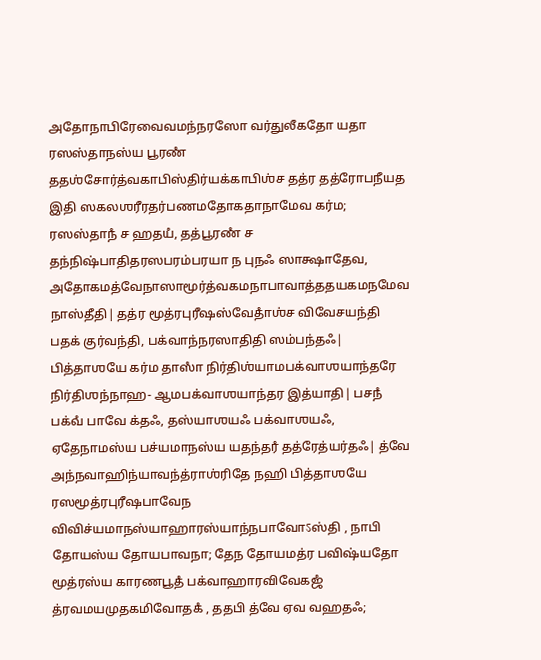அதோநாபிரேவைவமந்நரஸோ வர்துலீகதோ யதா ரஸஸ்தாநஸ்ய பூரணஂ ததஶ்சோர்த்வகாபிஸ்திர்யக்காபிஶ்ச தத்ர தத்ரோபநீயத இதி ஸகலஶரீரதர்பணமதோகதாநாமேவ கர்ம; ரஸஸ்தாநஂ ச ஹதயஂ, தத்பூரணஂ ச தந்நிஷ்பாதிதரஸபரம்பரயா ந புநஃ ஸாக்ஷாதேவ, அதோகமத்வேநாஸாமூர்த்வகமநாபாவாத்ததயகமநமேவ நாஸ்தீதி| தத்ர மூத்ரபுரீஷஸ்வேதாஂஶ்ச விவேசயந்தி பதக் குர்வந்தி, பக்வாந்நரஸாதிதி ஸம்பந்தஃ| பித்தாஶயே கர்ம தாஸாஂ நிர்திஶ்யாமபக்வாஶயாந்தரே நிர்திஶந்நாஹ- ஆமபக்வாஶயாந்தர இத்யாதி| பசநஂ பக்வஂ பாவே க்தஃ, தஸ்யாஶயஃ பக்வாஶயஃ, ஏதேநாமஸ்ய பச்யமாநஸ்ய யதந்தரஂ தத்ரேத்யர்தஃ| த்வே அந்நவாஹிந்யாவந்த்ராஶ்ரிதே நஹி பித்தாஶயே ரஸமூத்ரபுரீஷபாவேந விவிச்யமாநஸ்யாஹாரஸ்யாந்நபாவோऽஸ்தி , நாபி தோயஸ்ய தோயபாவநா; தேந தோயமத்ர பவிஷ்யதோ மூத்ரஸ்ய காரணபூதஂ பக்வாஹாரவிவேகஜஂ த்ரவமயமுதகமிவோதகஂ , ததபி த்வே ஏவ வஹதஃ;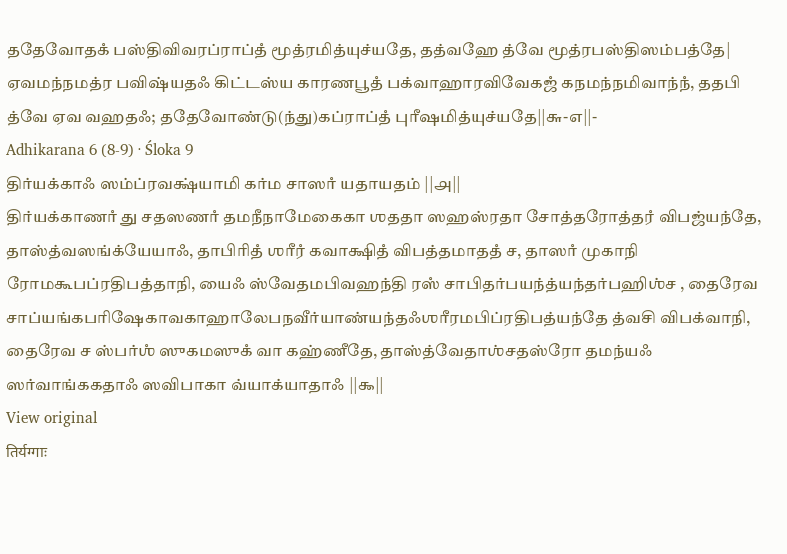ததேவோதகஂ பஸ்திவிவரப்ராப்தஂ மூத்ரமித்யுச்யதே, தத்வஹே த்வே மூத்ரபஸ்திஸம்பத்தே| ஏவமந்நமத்ர பவிஷ்யதஃ கிட்டஸ்ய காரணபூதஂ பக்வாஹாரவிவேகஜஂ கநமந்நமிவாந்நஂ, ததபி த்வே ஏவ வஹதஃ; ததேவோண்டு(ந்து)கப்ராப்தஂ புரீஷமித்யுச்யதே||௬-௭||-
Adhikarana 6 (8-9) · Śloka 9
திர்யக்காஃ ஸம்ப்ரவக்ஷ்யாமி கர்ம சாஸாஂ யதாயதம் ||௮||
திர்யக்காணாஂ து சதஸணாஂ தமநீநாமேகைகா ஶததா ஸஹஸ்ரதா சோத்தரோத்தரஂ விபஜ்யந்தே, தாஸ்த்வஸங்க்யேயாஃ, தாபிரிதஂ ஶரீரஂ கவாக்ஷிதஂ விபத்தமாததஂ ச, தாஸாஂ முகாநி ரோமகூபப்ரதிபத்தாநி, யைஃ ஸ்வேதமபிவஹந்தி ரஸஂ சாபிதர்பயந்த்யந்தர்பஹிஶ்ச , தைரேவ சாப்யங்கபரிஷேகாவகாஹாலேபநவீர்யாண்யந்தஃஶரீரமபிப்ரதிபத்யந்தே த்வசி விபக்வாநி, தைரேவ ச ஸ்பர்ஶஂ ஸுகமஸுகஂ வா கஹ்ணீதே, தாஸ்த்வேதாஶ்சதஸ்ரோ தமந்யஃ ஸர்வாங்ககதாஃ ஸவிபாகா வ்யாக்யாதாஃ ||௯||
View original
तिर्यग्गाः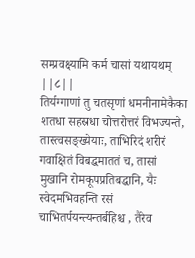सम्प्रवक्ष्यामि कर्म चासां यथायथम् ||८||
तिर्यग्गाणां तु चतसृणां धमनीनामेकैका शतधा सहस्रधा चोत्तरोत्तरं विभज्यन्ते, तास्त्वसङ्ख्येयाः, ताभिरिदं शरीरं गवाक्षितं विबद्धमाततं च, तासां मुखानि रोमकूपप्रतिबद्धानि, यैः स्वेदमभिवहन्ति रसं चाभितर्पयन्त्यन्तर्बहिश्च , तैरेव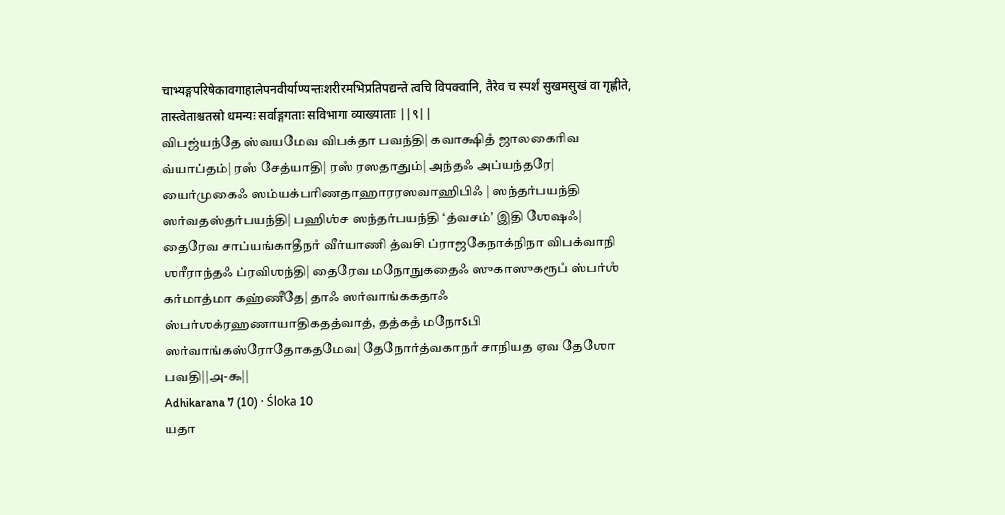चाभ्यङ्गपरिषेकावगाहालेपनवीर्याण्यन्तःशरीरमभिप्रतिपद्यन्ते त्वचि विपक्वानि, तैरेव च स्पर्शं सुखमसुखं वा गृह्णीते, तास्त्वेताश्चतस्रो धमन्यः सर्वाङ्गगताः सविभागा व्याख्याताः ||९||
விபஜ்யந்தே ஸ்வயமேவ விபக்தா பவந்தி| கவாக்ஷிதஂ ஜாலகைரிவ வ்யாப்தம்| ரஸஂ சேத்யாதி| ரஸஂ ரஸதாதும்| அந்தஃ அப்யந்தரே| யைர்முகைஃ ஸம்யக்பரிணதாஹாரரஸவாஹிபிஃ | ஸந்தர்பயந்தி ஸர்வதஸ்தர்பயந்தி| பஹிஶ்ச ஸந்தர்பயந்தி ‘த்வசம்’ இதி ஶேஷஃ| தைரேவ சாப்யங்காதீநாஂ வீர்யாணி த்வசி ப்ராஜகேநாக்நிநா விபக்வாநி ஶரீராந்தஃ ப்ரவிஶந்தி| தைரேவ மநோநுகதைஃ ஸுகாஸுகரூபஂ ஸ்பர்ஶஂ கர்மாத்மா கஹ்ணீதே| தாஃ ஸர்வாங்ககதாஃ ஸ்பர்ஶக்ரஹணாயாதிகதத்வாத், தத்கதஂ மநோऽபி ஸர்வாங்கஸ்ரோதோகதமேவ| தேநோர்த்வகாநாஂ சாநியத ஏவ தேஶோ பவதி||௮-௯||
Adhikarana 7 (10) · Śloka 10
யதா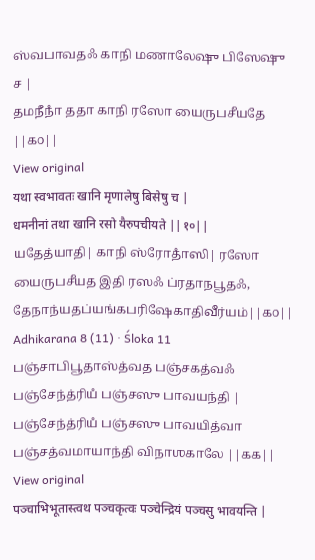ஸ்வபாவதஃ காநி மணாலேஷு பிஸேஷு ச |
தமநீநாஂ ததா காநி ரஸோ யைருபசீயதே ||௧௦||
View original
यथा स्वभावतः खानि मृणालेषु बिसेषु च |
धमनीनां तथा खानि रसो यैरुपचीयते ||१०||
யதேத்யாதி| காநி ஸ்ரோதாஂஸி| ரஸோ யைருபசீயத இதி ரஸஃ ப்ரதாநபூதஃ, தேநாந்யதப்யங்கபரிஷேகாதிவீர்யம்||௧௦||
Adhikarana 8 (11) · Śloka 11
பஞ்சாபிபூதாஸ்த்வத பஞ்சகத்வஃ பஞ்சேந்த்ரியஂ பஞ்சஸு பாவயந்தி |
பஞ்சேந்த்ரியஂ பஞ்சஸு பாவயித்வா பஞ்சத்வமாயாந்தி விநாஶகாலே ||௧௧||
View original
पञ्चाभिभूतास्त्वथ पञ्चकृत्वः पञ्चेन्द्रियं पञ्चसु भावयन्ति |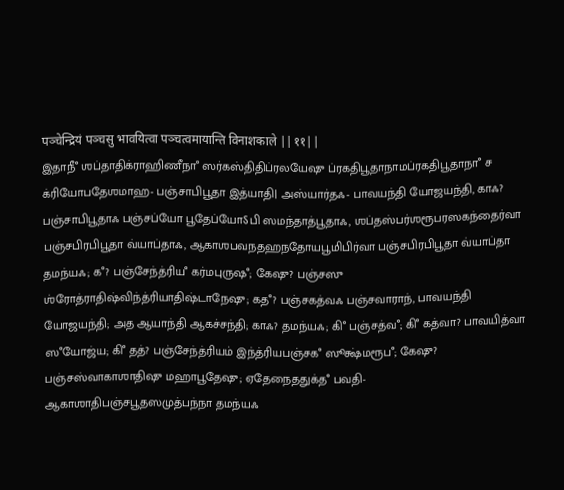पञ्चेन्द्रियं पञ्चसु भावयित्वा पञ्चत्वमायान्ति विनाशकाले ||११||
இதாநீஂ ஶப்தாதிக்ராஹிணீநாஂ ஸர்கஸ்திதிப்ரலயேஷு ப்ரகதிபூதாநாமப்ரகதிபூதாநாஂ ச க்ரியோபதேஶமாஹ- பஞ்சாபிபூதா இத்யாதி| அஸ்யார்தஃ- பாவயந்தி யோஜயந்தி, காஃ? பஞ்சாபிபூதாஃ பஞ்சப்யோ பூதேப்யோऽபி ஸமந்தாத்பூதாஃ, ஶப்தஸ்பர்ஶரூபரஸகந்தைர்வா பஞ்சபிரபிபூதா வ்யாப்தாஃ, ஆகாஶபவநதஹநதோயபூமிபிர்வா பஞ்சபிரபிபூதா வ்யாப்தா தமந்யஃ; கஂ? பஞ்சேந்த்ரியஂ கர்மபுருஷஂ; கேஷு? பஞ்சஸு ஶ்ரோத்ராதிஷ்விந்த்ரியாதிஷ்டாநேஷு; கதஂ? பஞ்சகத்வஃ பஞ்சவாராந், பாவயந்தி யோஜயந்தி; அத ஆயாந்தி ஆகச்சந்தி; காஃ? தமந்யஃ; கிஂ பஞ்சத்வஂ; கிஂ கத்வா? பாவயித்வா ஸஂயோஜ்ய; கிஂ தத்? பஞ்சேந்த்ரியம் இந்த்ரியபஞ்சகஂ ஸூக்ஷ்மரூபஂ; கேஷு? பஞ்சஸ்வாகாஶாதிஷு மஹாபூதேஷு; ஏதேநைததுக்தஂ பவதி- ஆகாஶாதிபஞ்சபூதஸமுத்பந்நா தமந்யஃ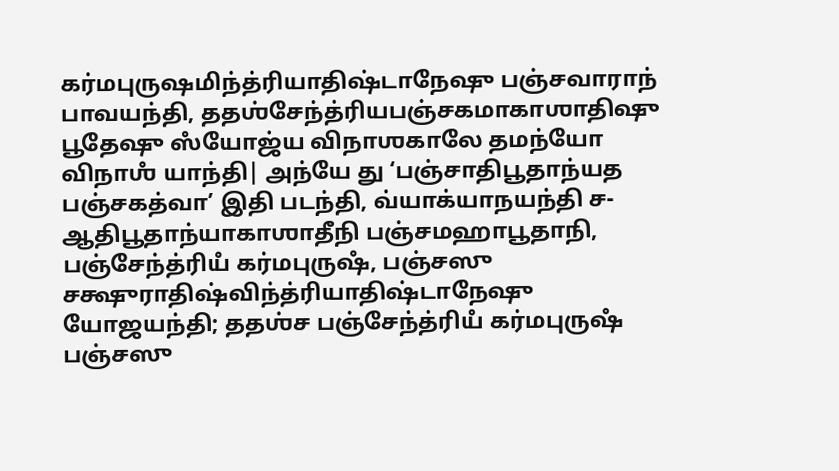கர்மபுருஷமிந்த்ரியாதிஷ்டாநேஷு பஞ்சவாராந் பாவயந்தி, ததஶ்சேந்த்ரியபஞ்சகமாகாஶாதிஷு பூதேஷு ஸஂயோஜ்ய விநாஶகாலே தமந்யோ விநாஶஂ யாந்தி| அந்யே து ‘பஞ்சாதிபூதாந்யத பஞ்சகத்வா’ இதி படந்தி, வ்யாக்யாநயந்தி ச- ஆதிபூதாந்யாகாஶாதீநி பஞ்சமஹாபூதாநி, பஞ்சேந்த்ரியஂ கர்மபுருஷஂ, பஞ்சஸு சக்ஷுராதிஷ்விந்த்ரியாதிஷ்டாநேஷு யோஜயந்தி; ததஶ்ச பஞ்சேந்த்ரியஂ கர்மபுருஷஂ பஞ்சஸு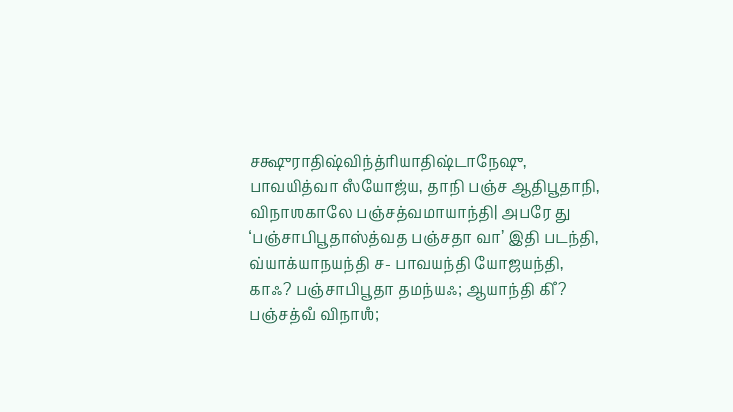சக்ஷுராதிஷ்விந்த்ரியாதிஷ்டாநேஷு, பாவயித்வா ஸஂயோஜ்ய, தாநி பஞ்ச ஆதிபூதாநி, விநாஶகாலே பஞ்சத்வமாயாந்தி| அபரே து ‘பஞ்சாபிபூதாஸ்த்வத பஞ்சதா வா’ இதி படந்தி, வ்யாக்யாநயந்தி ச- பாவயந்தி யோஜயந்தி, காஃ? பஞ்சாபிபூதா தமந்யஃ; ஆயாந்தி கிஂ? பஞ்சத்வஂ விநாஶஂ;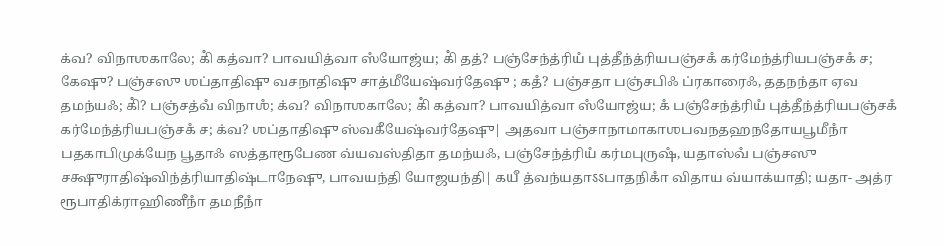க்வ? விநாஶகாலே; கிஂ கத்வா? பாவயித்வா ஸஂயோஜ்ய; கிஂ தத்? பஞ்சேந்த்ரியஂ புத்தீந்த்ரியபஞ்சகஂ கர்மேந்த்ரியபஞ்சகஂ ச; கேஷு? பஞ்சஸு ஶப்தாதிஷு வசநாதிஷு சாத்மீயேஷ்வர்தேஷு ; கதஂ? பஞ்சதா பஞ்சபிஃ ப்ரகாரைஃ, ததநந்தா ஏவ தமந்யஃ; கிஂ? பஞ்சத்வஂ விநாஶஂ; க்வ? விநாஶகாலே; கிஂ கத்வா? பாவயித்வா ஸஂயோஜ்ய; கஂ பஞ்சேந்த்ரியஂ புத்தீந்த்ரியபஞ்சகஂ கர்மேந்த்ரியபஞ்சகஂ ச; க்வ? ஶப்தாதிஷு ஸ்வகீயேஷ்வர்தேஷு| அதவா பஞ்சாநாமாகாஶபவநதஹநதோயபூமீநாஂ பதகாபிமுக்யேந பூதாஃ ஸத்தாரூபேண வ்யவஸ்திதா தமந்யஃ, பஞ்சேந்த்ரியஂ கர்மபுருஷஂ, யதாஸ்வஂ பஞ்சஸு சக்ஷுராதிஷ்விந்த்ரியாதிஷ்டாநேஷு, பாவயந்தி யோஜயந்தி| கயீ த்வந்யதாऽऽபாதநிகாஂ விதாய வ்யாக்யாதி; யதா- அத்ர ரூபாதிக்ராஹிணீநாஂ தமநீநாஂ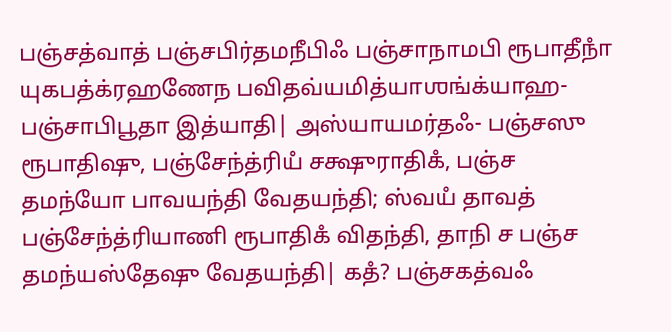பஞ்சத்வாத் பஞ்சபிர்தமநீபிஃ பஞ்சாநாமபி ரூபாதீநாஂ யுகபத்க்ரஹணேந பவிதவ்யமித்யாஶங்க்யாஹ- பஞ்சாபிபூதா இத்யாதி| அஸ்யாயமர்தஃ- பஞ்சஸு ரூபாதிஷு, பஞ்சேந்த்ரியஂ சக்ஷுராதிகஂ, பஞ்ச தமந்யோ பாவயந்தி வேதயந்தி; ஸ்வயஂ தாவத் பஞ்சேந்த்ரியாணி ரூபாதிகஂ விதந்தி, தாநி ச பஞ்ச தமந்யஸ்தேஷு வேதயந்தி| கதஂ? பஞ்சகத்வஃ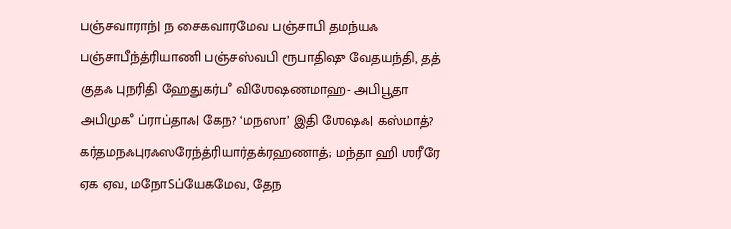பஞ்சவாராந்| ந சைகவாரமேவ பஞ்சாபி தமந்யஃ பஞ்சாபீந்த்ரியாணி பஞ்சஸ்வபி ரூபாதிஷு வேதயந்தி, தத் குதஃ புநரிதி ஹேதுகர்பஂ விஶேஷணமாஹ- அபிபூதா அபிமுகஂ ப்ராப்தாஃ| கேந? ‘மநஸா’ இதி ஶேஷஃ| கஸ்மாத்? கர்தமநஃபுரஃஸரேந்த்ரியார்தக்ரஹணாத்; மந்தா ஹி ஶரீரே ஏக ஏவ, மநோऽப்யேகமேவ, தேந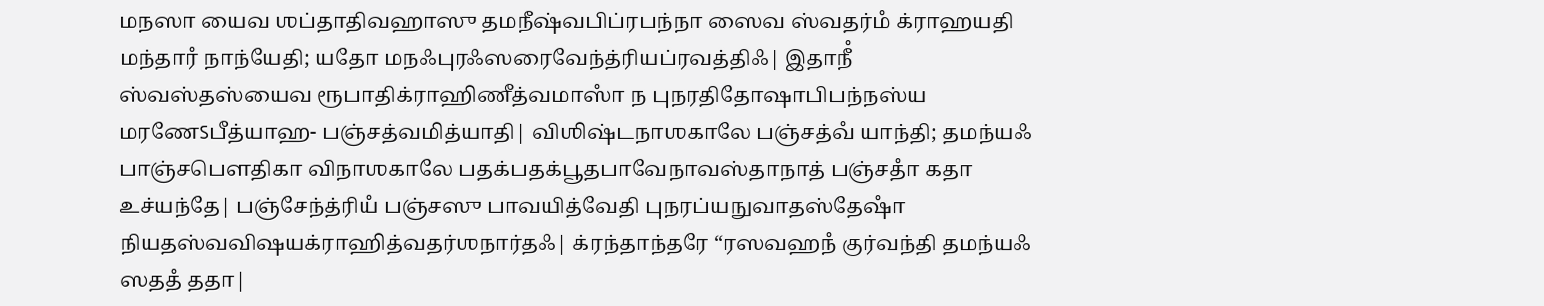மநஸா யைவ ஶப்தாதிவஹாஸு தமநீஷ்வபிப்ரபந்நா ஸைவ ஸ்வதர்மஂ க்ராஹயதி மந்தாரஂ நாந்யேதி; யதோ மநஃபுரஃஸரைவேந்த்ரியப்ரவத்திஃ| இதாநீஂ ஸ்வஸ்தஸ்யைவ ரூபாதிக்ராஹிணீத்வமாஸாஂ ந புநரதிதோஷாபிபந்நஸ்ய மரணேऽபீத்யாஹ- பஞ்சத்வமித்யாதி| விஶிஷ்டநாஶகாலே பஞ்சத்வஂ யாந்தி; தமந்யஃ பாஞ்சபௌதிகா விநாஶகாலே பதக்பதக்பூதபாவேநாவஸ்தாநாத் பஞ்சதாஂ கதா உச்யந்தே| பஞ்சேந்த்ரியஂ பஞ்சஸு பாவயித்வேதி புநரப்யநுவாதஸ்தேஷாஂ நியதஸ்வவிஷயக்ராஹித்வதர்ஶநார்தஃ| க்ரந்தாந்தரே “ரஸவஹநஂ குர்வந்தி தமந்யஃ ஸததஂ ததா|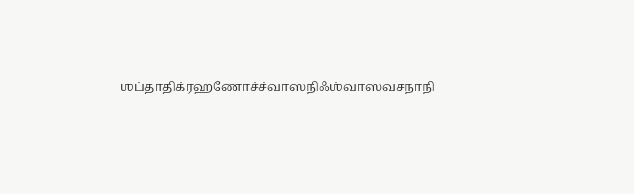ஶப்தாதிக்ரஹணோச்ச்வாஸநிஃஶ்வாஸவசநாநி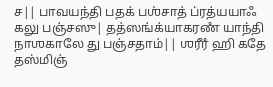ச|| பாவயந்தி பதக் பஶ்சாத் ப்ரத்யயாஃ கலு பஞ்சஸு| தத்ஸங்க்யாகரணஂ யாந்தி நாஶகாலே து பஞ்சதாம்|| ஶரீரஂ ஹி கதே தஸ்மிஞ்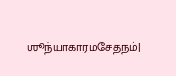ஶூந்யாகாரமசேதநம்|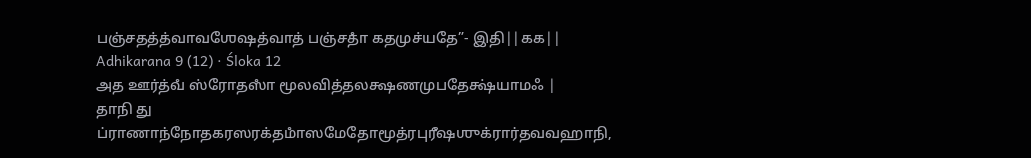பஞ்சதத்த்வாவஶேஷத்வாத் பஞ்சதாஂ கதமுச்யதே”- இதி||௧௧||
Adhikarana 9 (12) · Śloka 12
அத ஊர்த்வஂ ஸ்ரோதஸாஂ மூலவித்தலக்ஷணமுபதேக்ஷ்யாமஃ |
தாநி து ப்ராணாந்நோதகரஸரக்தமாஂஸமேதோமூத்ரபுரீஷஶுக்ரார்தவவஹாநி,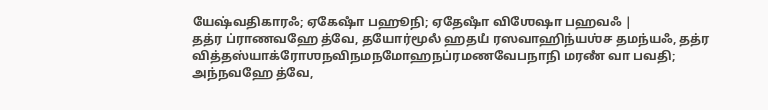யேஷ்வதிகாரஃ; ஏகேஷாஂ பஹூநி; ஏதேஷாஂ விஶேஷா பஹவஃ |
தத்ர ப்ராணவஹே த்வே, தயோர்மூலஂ ஹதயஂ ரஸவாஹிந்யஶ்ச தமந்யஃ, தத்ர வித்தஸ்யாக்ரோஶநவிநமநமோஹநப்ரமணவேபநாநி மரணஂ வா பவதி; அந்நவஹே த்வே,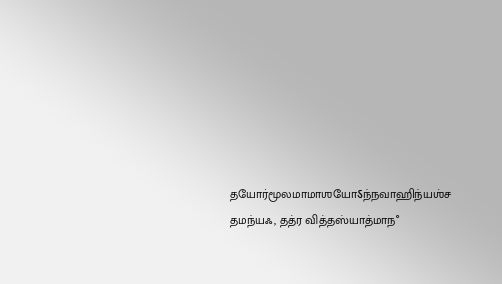தயோர்மூலமாமாஶயோऽந்நவாஹிந்யஶ்ச தமந்யஃ, தத்ர வித்தஸ்யாத்மாநஂ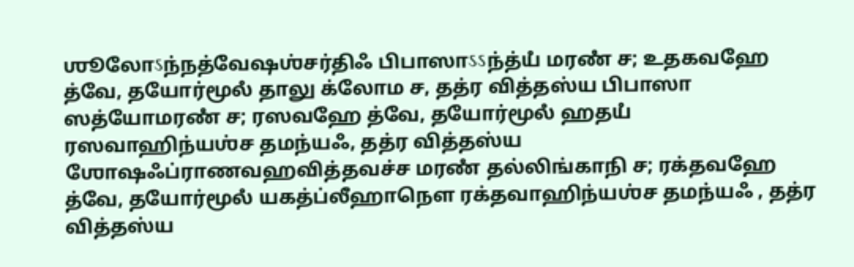ஶூலோऽந்நத்வேஷஶ்சர்திஃ பிபாஸாऽऽந்த்யஂ மரணஂ ச; உதகவஹே த்வே, தயோர்மூலஂ தாலு க்லோம ச, தத்ர வித்தஸ்ய பிபாஸா ஸத்யோமரணஂ ச; ரஸவஹே த்வே, தயோர்மூலஂ ஹதயஂ ரஸவாஹிந்யஶ்ச தமந்யஃ, தத்ர வித்தஸ்ய ஶோஷஃப்ராணவஹவித்தவச்ச மரணஂ தல்லிங்காநி ச; ரக்தவஹே த்வே, தயோர்மூலஂ யகத்ப்லீஹாநௌ ரக்தவாஹிந்யஶ்ச தமந்யஃ , தத்ர வித்தஸ்ய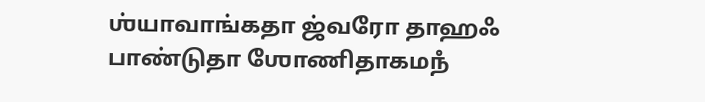ஶ்யாவாங்கதா ஜ்வரோ தாஹஃ பாண்டுதா ஶோணிதாகமநஂ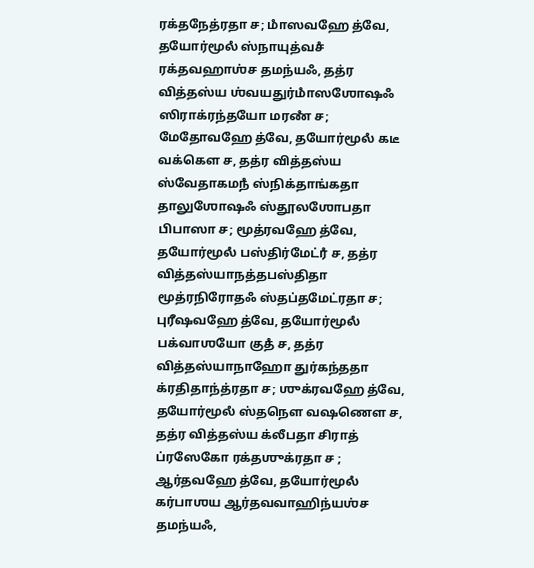ரக்தநேத்ரதா ச; மாஂஸவஹே த்வே, தயோர்மூலஂ ஸ்நாயுத்வசஂ ரக்தவஹாஶ்ச தமந்யஃ, தத்ர வித்தஸ்ய ஶ்வயதுர்மாஂஸஶோஷஃ ஸிராக்ரந்தயோ மரணஂ ச; மேதோவஹே த்வே, தயோர்மூலஂ கடீ வக்கௌ ச, தத்ர வித்தஸ்ய ஸ்வேதாகமநஂ ஸ்நிக்தாங்கதா தாலுஶோஷஃ ஸ்தூலஶோபதா பிபாஸா ச; மூத்ரவஹே த்வே, தயோர்மூலஂ பஸ்திர்மேட்ரஂ ச, தத்ர வித்தஸ்யாநத்தபஸ்திதா மூத்ரநிரோதஃ ஸ்தப்தமேட்ரதா ச; புரீஷவஹே த்வே, தயோர்மூலஂ பக்வாஶயோ குதஂ ச, தத்ர வித்தஸ்யாநாஹோ துர்கந்ததா க்ரதிதாந்த்ரதா ச; ஶுக்ரவஹே த்வே, தயோர்மூலஂ ஸ்தநௌ வஷணௌ ச, தத்ர வித்தஸ்ய க்லீபதா சிராத் ப்ரஸேகோ ரக்தஶுக்ரதா ச ; ஆர்தவஹே த்வே, தயோர்மூலஂ கர்பாஶய ஆர்தவவாஹிந்யஶ்ச தமந்யஃ,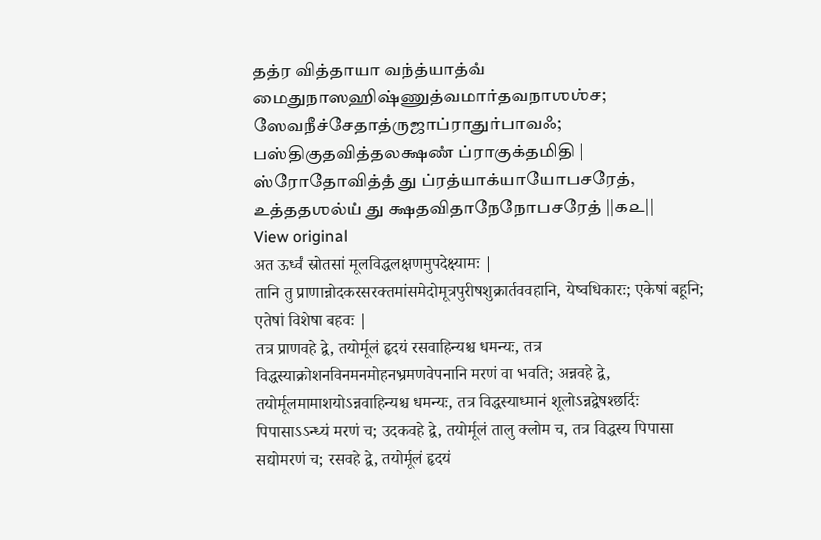தத்ர வித்தாயா வந்த்யாத்வஂ மைதுநாஸஹிஷ்ணுத்வமார்தவநாஶஶ்ச; ஸேவநீச்சேதாத்ருஜாப்ராதுர்பாவஃ; பஸ்திகுதவித்தலக்ஷணஂ ப்ராகுக்தமிதி |
ஸ்ரோதோவித்தஂ து ப்ரத்யாக்யாயோபசரேத், உத்ததஶல்யஂ து க்ஷதவிதாநேநோபசரேத் ||௧௨||
View original
अत ऊर्ध्वं स्रोतसां मूलविद्धलक्षणमुपदेक्ष्यामः |
तानि तु प्राणान्नोदकरसरक्तमांसमेदोमूत्रपुरीषशुक्रार्तववहानि, येष्वधिकारः; एकेषां बहूनि; एतेषां विशेषा बहवः |
तत्र प्राणवहे द्वे, तयोर्मूलं हृदयं रसवाहिन्यश्च धमन्यः, तत्र विद्धस्याक्रोशनविनमनमोहनभ्रमणवेपनानि मरणं वा भवति; अन्नवहे द्वे, तयोर्मूलमामाशयोऽन्नवाहिन्यश्च धमन्यः, तत्र विद्धस्याध्मानं शूलोऽन्नद्वेषश्छर्दिः पिपासाऽऽन्ध्यं मरणं च; उदकवहे द्वे, तयोर्मूलं तालु क्लोम च, तत्र विद्धस्य पिपासा सद्योमरणं च; रसवहे द्वे, तयोर्मूलं हृदयं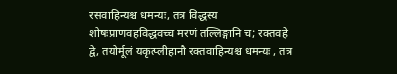रसवाहिन्यश्च धमन्यः, तत्र विद्धस्य शोषःप्राणवहविद्धवच्च मरणं तल्लिङ्गानि च; रक्तवहे द्वे, तयोर्मूलं यकृत्प्लीहानौ रक्तवाहिन्यश्च धमन्यः , तत्र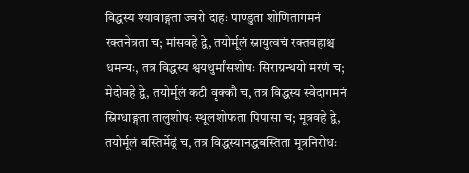विद्धस्य श्यावाङ्गता ज्वरो दाहः पाण्डुता शोणितागमनं रक्तनेत्रता च; मांसवहे द्वे, तयोर्मूलं स्नायुत्वचं रक्तवहाश्च धमन्यः, तत्र विद्धस्य श्वयथुर्मांसशोषः सिराग्रन्थयो मरणं च; मेदोवहे द्वे, तयोर्मूलं कटी वृक्कौ च, तत्र विद्धस्य स्वेदागमनं स्निग्धाङ्गता तालुशोषः स्थूलशोफता पिपासा च; मूत्रवहे द्वे, तयोर्मूलं बस्तिर्मेढ्रं च, तत्र विद्धस्यानद्धबस्तिता मूत्रनिरोधः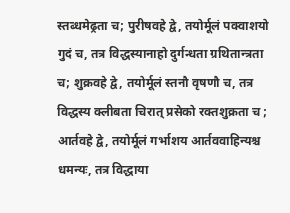स्तब्धमेढ्रता च; पुरीषवहे द्वे, तयोर्मूलं पक्वाशयो गुदं च, तत्र विद्धस्यानाहो दुर्गन्धता ग्रथितान्त्रता च; शुक्रवहे द्वे, तयोर्मूलं स्तनौ वृषणौ च, तत्र विद्धस्य क्लीबता चिरात् प्रसेको रक्तशुक्रता च ; आर्तवहे द्वे, तयोर्मूलं गर्भाशय आर्तववाहिन्यश्च धमन्यः, तत्र विद्धाया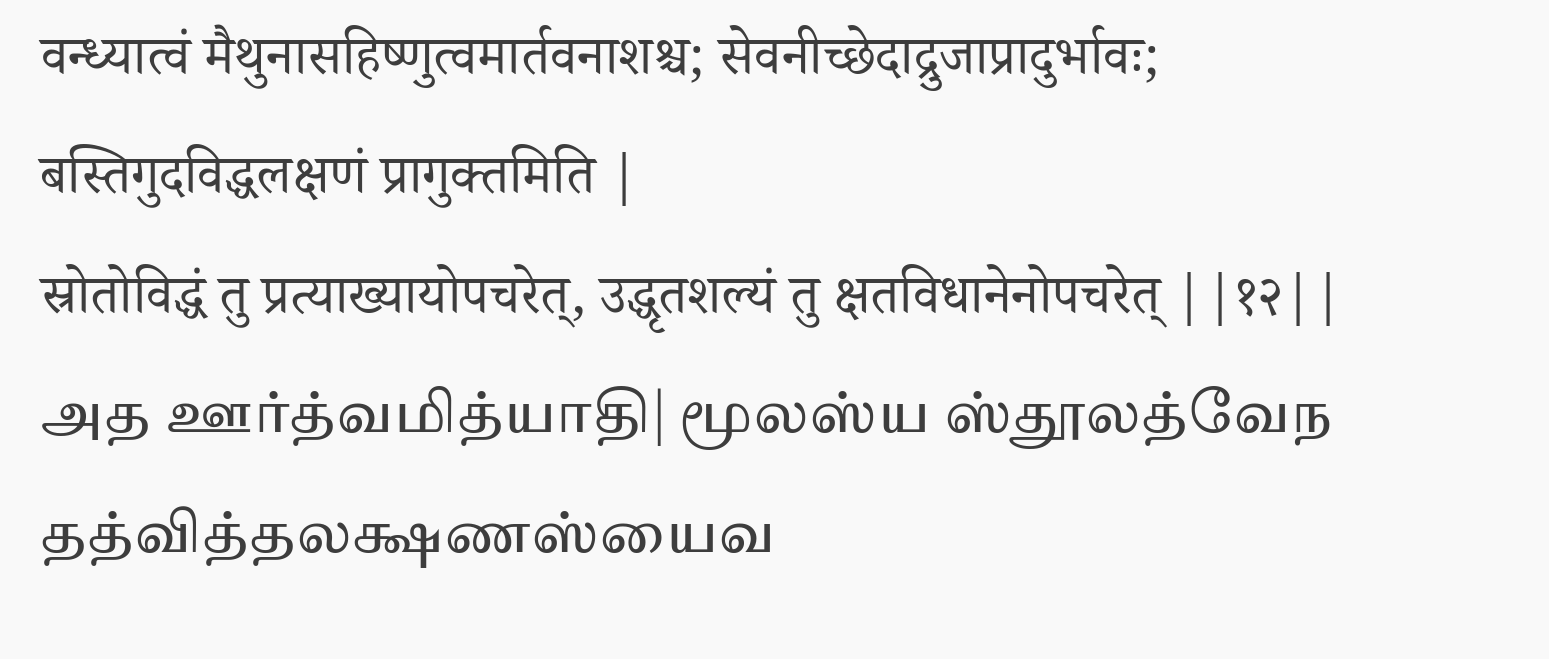वन्ध्यात्वं मैथुनासहिष्णुत्वमार्तवनाशश्च; सेवनीच्छेदाद्रुजाप्रादुर्भावः; बस्तिगुदविद्धलक्षणं प्रागुक्तमिति |
स्रोतोविद्धं तु प्रत्याख्यायोपचरेत्, उद्धृतशल्यं तु क्षतविधानेनोपचरेत् ||१२||
அத ஊர்த்வமித்யாதி| மூலஸ்ய ஸ்தூலத்வேந தத்வித்தலக்ஷணஸ்யைவ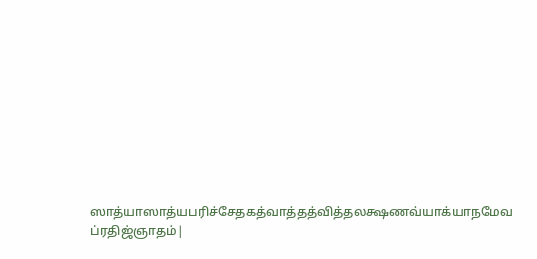ஸாத்யாஸாத்யபரிச்சேதகத்வாத்தத்வித்தலக்ஷணவ்யாக்யாநமேவ ப்ரதிஜ்ஞாதம்|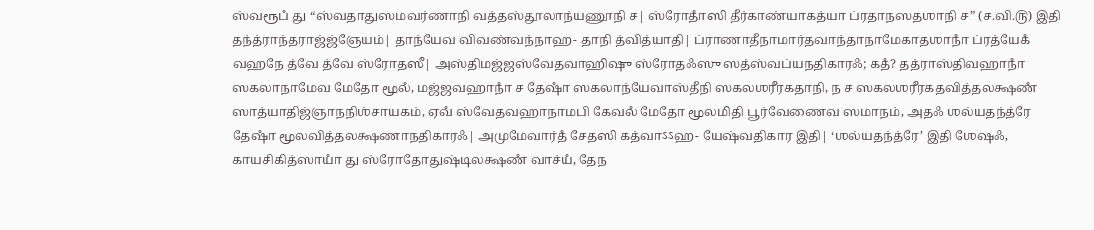ஸ்வரூபஂ து “ஸ்வதாதுஸமவர்ணாநி வத்தஸ்தூலாந்யணூநி ச| ஸ்ரோதாஂஸி தீர்காண்யாகத்யா ப்ரதாநஸதஶாநி ச” (ச.வி.௫) இதி தந்த்ராந்தராஜ்ஜ்ஞேயம்| தாந்யேவ விவண்வந்நாஹ- தாநி த்வித்யாதி| ப்ராணாதீநாமார்தவாந்தாநாமேகாதஶாநாஂ ப்ரத்யேகஂ வஹநே த்வே த்வே ஸ்ரோதஸீ| அஸ்திமஜ்ஜஸ்வேதவாஹிஷு ஸ்ரோதஃஸு ஸத்ஸ்வப்யநதிகாரஃ; கதஂ? தத்ராஸ்திவஹாநாஂ ஸகலாநாமேவ மேதோ மூலஂ, மஜ்ஜவஹாநாஂ ச தேஷாஂ ஸகலாந்யேவாஸ்தீநி ஸகலஶரீரகதாநி, ந ச ஸகலஶரீரகதவித்தலக்ஷணஂ ஸாத்யாதிஜ்ஞாநநிஶ்சாயகம், ஏவஂ ஸ்வேதவஹாநாமபி கேவலஂ மேதோ மூலமிதி பூர்வேணைவ ஸமாநம், அதஃ ஶல்யதந்த்ரே தேஷாஂ மூலவித்தலக்ஷணாநதிகாரஃ| அமுமேவார்தஂ சேதஸி கத்வாऽऽஹ- யேஷ்வதிகார இதி| ‘ஶல்யதந்த்ரே’ இதி ஶேஷஃ, காயசிகித்ஸாயாஂ து ஸ்ரோதோதுஷ்டிலக்ஷணஂ வாச்யஂ, தேந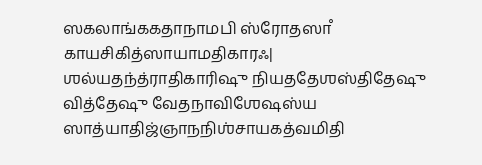ஸகலாங்ககதாநாமபி ஸ்ரோதஸாஂ காயசிகித்ஸாயாமதிகாரஃ| ஶல்யதந்த்ராதிகாரிஷு நியததேஶஸ்திதேஷு வித்தேஷு வேதநாவிஶேஷஸ்ய ஸாத்யாதிஜ்ஞாநநிஶ்சாயகத்வமிதி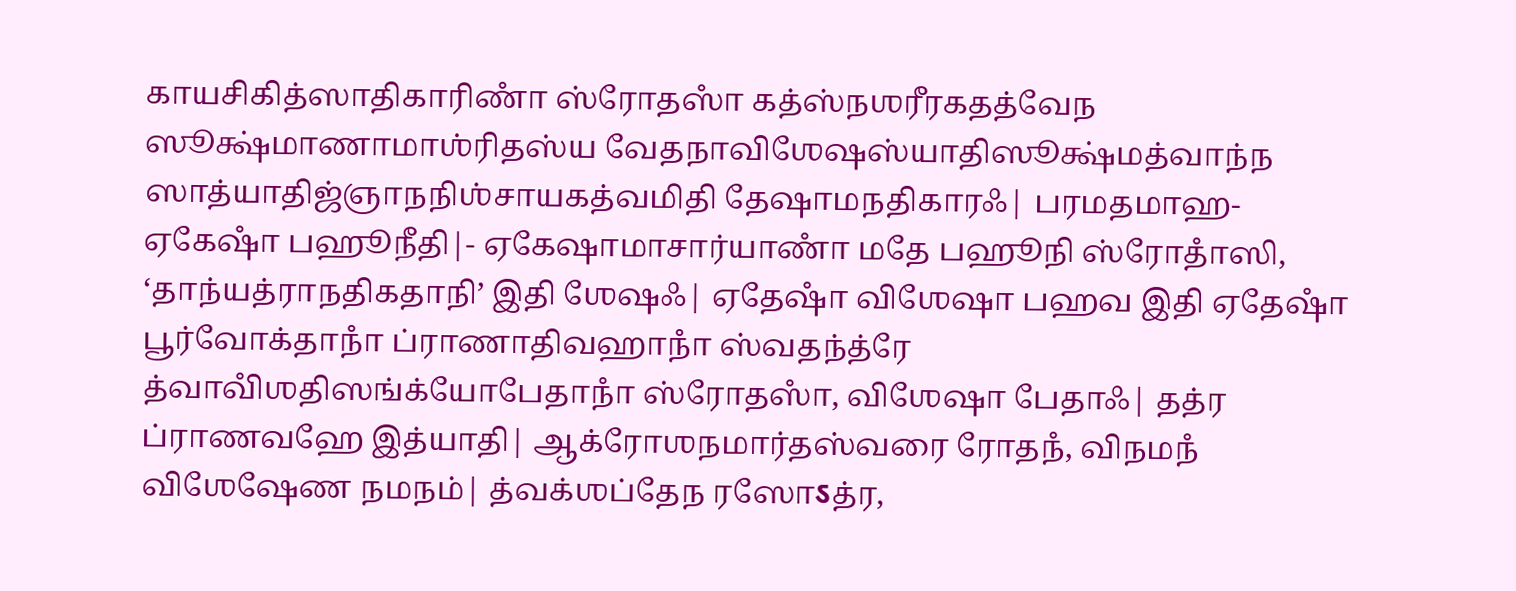காயசிகித்ஸாதிகாரிணாஂ ஸ்ரோதஸாஂ கத்ஸ்நஶரீரகதத்வேந ஸூக்ஷ்மாணாமாஶ்ரிதஸ்ய வேதநாவிஶேஷஸ்யாதிஸூக்ஷ்மத்வாந்ந ஸாத்யாதிஜ்ஞாநநிஶ்சாயகத்வமிதி தேஷாமநதிகாரஃ| பரமதமாஹ- ஏகேஷாஂ பஹூநீதி|- ஏகேஷாமாசார்யாணாஂ மதே பஹூநி ஸ்ரோதாஂஸி, ‘தாந்யத்ராநதிகதாநி’ இதி ஶேஷஃ| ஏதேஷாஂ விஶேஷா பஹவ இதி ஏதேஷாஂ பூர்வோக்தாநாஂ ப்ராணாதிவஹாநாஂ ஸ்வதந்த்ரே த்வாவிஂஶதிஸங்க்யோபேதாநாஂ ஸ்ரோதஸாஂ, விஶேஷா பேதாஃ| தத்ர ப்ராணவஹே இத்யாதி| ஆக்ரோஶநமார்தஸ்வரை ரோதநஂ, விநமநஂ விஶேஷேண நமநம்| த்வக்ஶப்தேந ரஸோऽத்ர,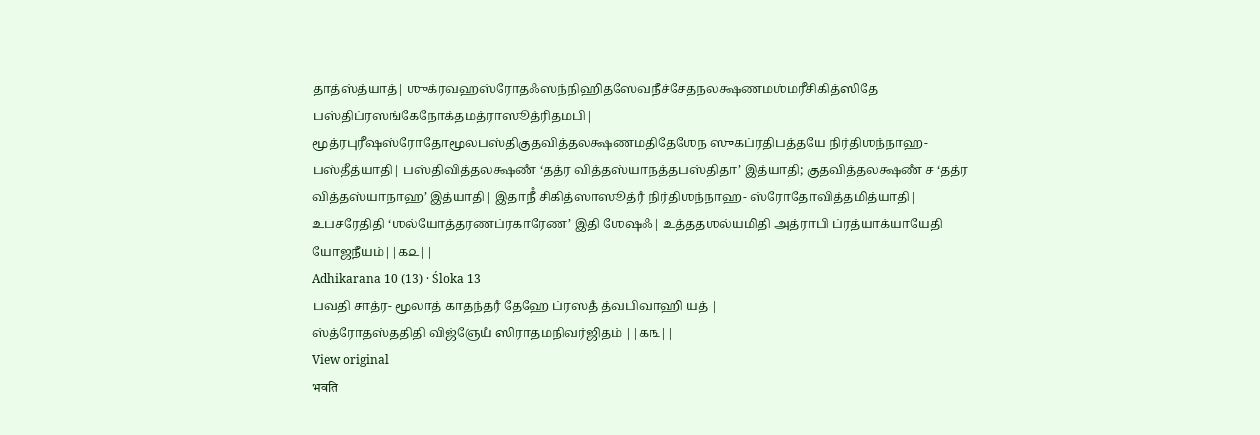தாத்ஸ்த்யாத்| ஶுக்ரவஹஸ்ரோதஃஸந்நிஹிதஸேவநீச்சேதநலக்ஷணமஶ்மரீசிகித்ஸிதே பஸ்திப்ரஸங்கேநோக்தமத்ராஸூத்ரிதமபி| மூத்ரபுரீஷஸ்ரோதோமூலபஸ்திகுதவித்தலக்ஷணமதிதேஶேந ஸுகப்ரதிபத்தயே நிர்திஶந்நாஹ- பஸ்தீத்யாதி| பஸ்திவித்தலக்ஷணஂ ‘தத்ர வித்தஸ்யாநத்தபஸ்திதா’ இத்யாதி; குதவித்தலக்ஷணஂ ச ‘தத்ர வித்தஸ்யாநாஹ’ இத்யாதி| இதாநீஂ சிகித்ஸாஸூத்ரஂ நிர்திஶந்நாஹ- ஸ்ரோதோவித்தமித்யாதி| உபசரேதிதி ‘ஶல்யோத்தரணப்ரகாரேண’ இதி ஶேஷஃ| உத்ததஶல்யமிதி அத்ராபி ப்ரத்யாக்யாயேதி யோஜநீயம்||௧௨||
Adhikarana 10 (13) · Śloka 13
பவதி சாத்ர- மூலாத் காதந்தரஂ தேஹே ப்ரஸதஂ த்வபிவாஹி யத் |
ஸ்த்ரோதஸ்ததிதி விஜ்ஞேயஂ ஸிராதமநிவர்ஜிதம் ||௧௩||
View original
भवति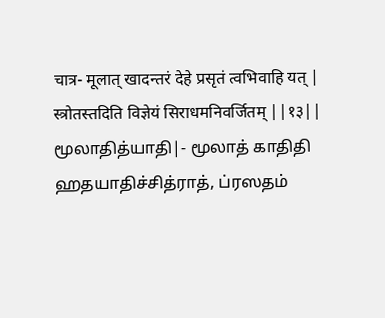चात्र- मूलात् खादन्तरं देहे प्रसृतं त्वभिवाहि यत् |
स्त्रोतस्तदिति विज्ञेयं सिराधमनिवर्जितम् ||१३||
மூலாதித்யாதி|- மூலாத் காதிதி ஹதயாதிச்சித்ராத், ப்ரஸதம்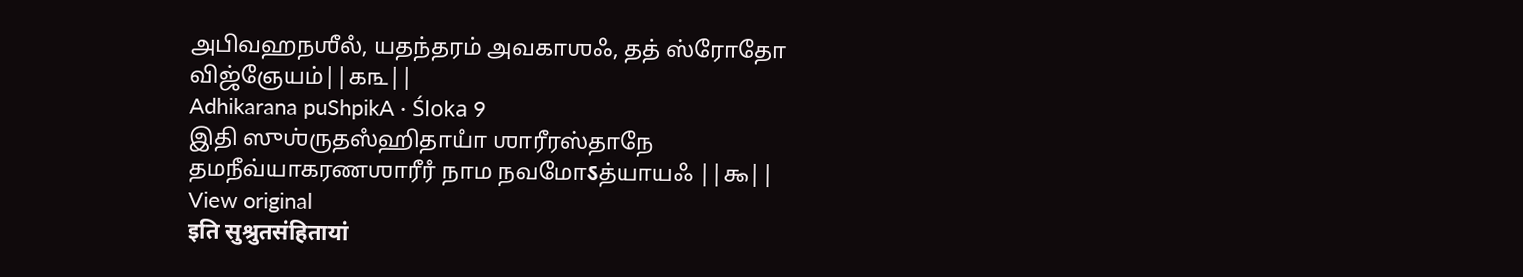அபிவஹநஶீலஂ, யதந்தரம் அவகாஶஃ, தத் ஸ்ரோதோ விஜ்ஞேயம்||௧௩||
Adhikarana puShpikA · Śloka 9
இதி ஸுஶ்ருதஸஂஹிதாயாஂ ஶாரீரஸ்தாநே தமநீவ்யாகரணஶாரீரஂ நாம நவமோऽத்யாயஃ ||௯||
View original
इति सुश्रुतसंहितायां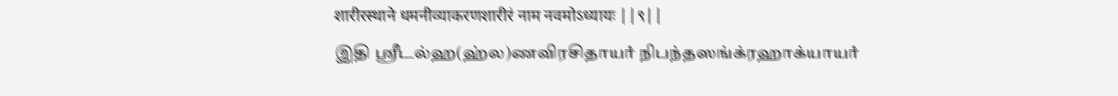शारीरस्थाने धमनीव्याकरणशारीरं नाम नवमोऽध्यायः ||९||
இதி ஶ்ரீடல்ஹ(ஹ்ல)ணவிரசிதாயாஂ நிபந்தஸங்க்ரஹாக்யாயாஂ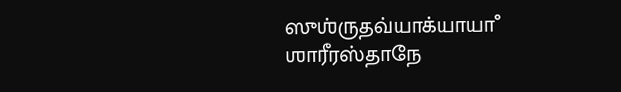ஸுஶ்ருதவ்யாக்யாயாஂ ஶாரீரஸ்தாநே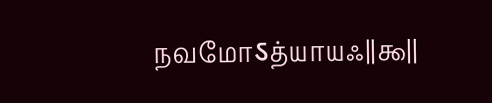நவமோऽத்யாயஃ||௯||